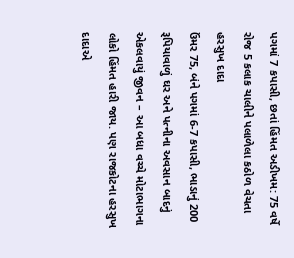પગમાં 7 કપાસી, છતાં હિંમત અડીખમ: 75 વર્ષે રોજ 5 કલાક ચાલીને પલાળેલા કઠોળ વેચતા હરસુખ દાદા
ઉંમર 75, બંને પગમાં 6-7 કપાસી, ભાડાનું 200 રૂપિયાવાળું ઘર અને પત્નીના અવસાન બાદનું એકલવાયું જીવન – આ બધા વચ્ચે મોટાભાગના લોકો હિંમત હારી જાય. પણ રાજકોટના હરસુખ દાદાએ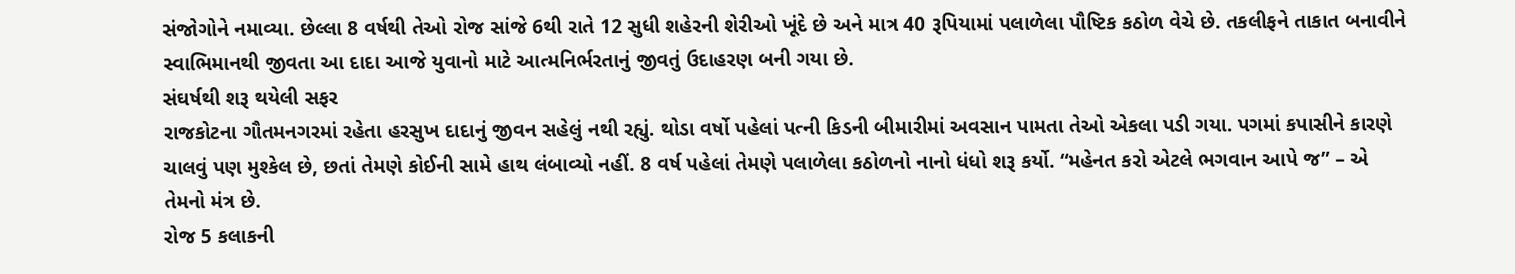સંજોગોને નમાવ્યા. છેલ્લા 8 વર્ષથી તેઓ રોજ સાંજે 6થી રાતે 12 સુધી શહેરની શેરીઓ ખૂંદે છે અને માત્ર 40 રૂપિયામાં પલાળેલા પૌષ્ટિક કઠોળ વેચે છે. તકલીફને તાકાત બનાવીને સ્વાભિમાનથી જીવતા આ દાદા આજે યુવાનો માટે આત્મનિર્ભરતાનું જીવતું ઉદાહરણ બની ગયા છે.
સંઘર્ષથી શરૂ થયેલી સફર
રાજકોટના ગૌતમનગરમાં રહેતા હરસુખ દાદાનું જીવન સહેલું નથી રહ્યું. થોડા વર્ષો પહેલાં પત્ની કિડની બીમારીમાં અવસાન પામતા તેઓ એકલા પડી ગયા. પગમાં કપાસીને કારણે ચાલવું પણ મુશ્કેલ છે, છતાં તેમણે કોઈની સામે હાથ લંબાવ્યો નહીં. 8 વર્ષ પહેલાં તેમણે પલાળેલા કઠોળનો નાનો ધંધો શરૂ કર્યો. “મહેનત કરો એટલે ભગવાન આપે જ” – એ તેમનો મંત્ર છે.
રોજ 5 કલાકની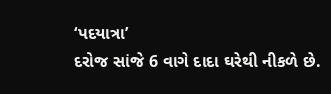‘પદયાત્રા’
દરોજ સાંજે 6 વાગે દાદા ઘરેથી નીકળે છે.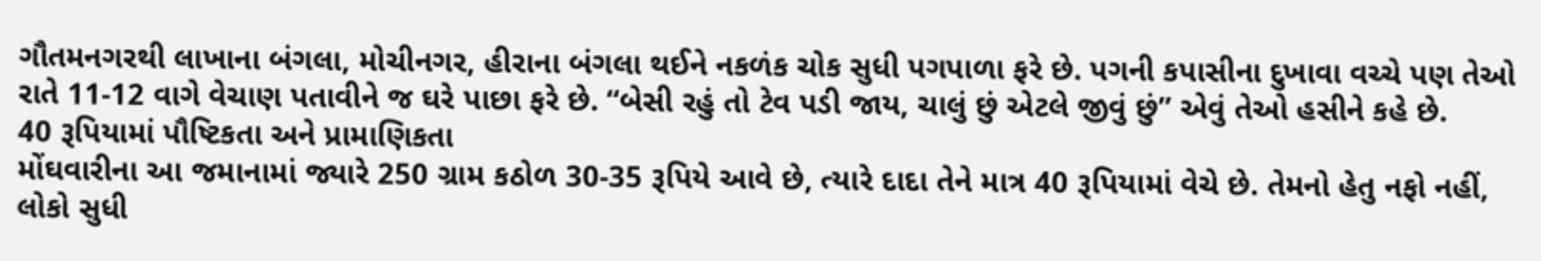ગૌતમનગરથી લાખાના બંગલા, મોચીનગર, હીરાના બંગલા થઈને નકળંક ચોક સુધી પગપાળા ફરે છે. પગની કપાસીના દુખાવા વચ્ચે પણ તેઓ રાતે 11-12 વાગે વેચાણ પતાવીને જ ઘરે પાછા ફરે છે. “બેસી રહું તો ટેવ પડી જાય, ચાલું છું એટલે જીવું છું” એવું તેઓ હસીને કહે છે.
40 રૂપિયામાં પૌષ્ટિકતા અને પ્રામાણિકતા
મોંઘવારીના આ જમાનામાં જ્યારે 250 ગ્રામ કઠોળ 30-35 રૂપિયે આવે છે, ત્યારે દાદા તેને માત્ર 40 રૂપિયામાં વેચે છે. તેમનો હેતુ નફો નહીં, લોકો સુધી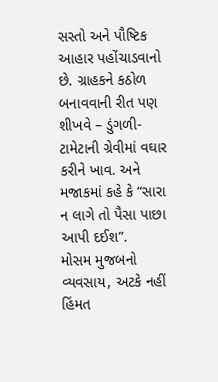સસ્તો અને પૌષ્ટિક આહાર પહોંચાડવાનો છે. ગ્રાહકને કઠોળ બનાવવાની રીત પણ શીખવે – ડુંગળી-ટામેટાની ગ્રેવીમાં વઘાર કરીને ખાવ. અને મજાકમાં કહે કે “સારા ન લાગે તો પૈસા પાછા આપી દઈશ”.
મોસમ મુજબનો વ્યવસાય, અટકે નહીં હિંમત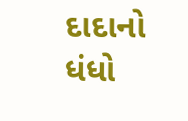દાદાનો ધંધો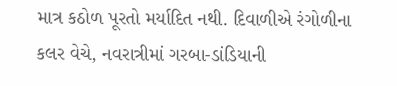માત્ર કઠોળ પૂરતો મર્યાદિત નથી. દિવાળીએ રંગોળીના કલર વેચે, નવરાત્રીમાં ગરબા-ડાંડિયાની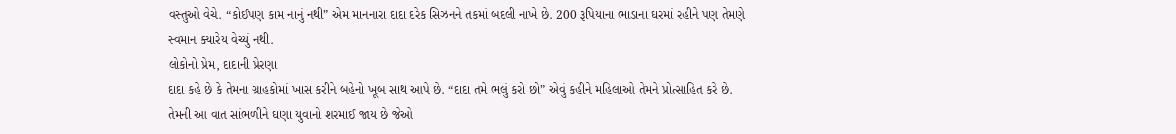વસ્તુઓ વેચે. “કોઈપણ કામ નાનું નથી” એમ માનનારા દાદા દરેક સિઝનને તકમાં બદલી નાખે છે. 200 રૂપિયાના ભાડાના ઘરમાં રહીને પણ તેમણે સ્વમાન ક્યારેય વેચ્યું નથી.
લોકોનો પ્રેમ, દાદાની પ્રેરણા
દાદા કહે છે કે તેમના ગ્રાહકોમાં ખાસ કરીને બહેનો ખૂબ સાથ આપે છે. “દાદા તમે ભલું કરો છો” એવું કહીને મહિલાઓ તેમને પ્રોત્સાહિત કરે છે. તેમની આ વાત સાંભળીને ઘણા યુવાનો શરમાઈ જાય છે જેઓ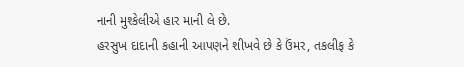નાની મુશ્કેલીએ હાર માની લે છે.
હરસુખ દાદાની કહાની આપણને શીખવે છે કે ઉંમર, તકલીફ કે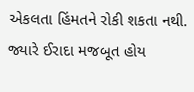એકલતા હિંમતને રોકી શકતા નથી. જ્યારે ઈરાદા મજબૂત હોય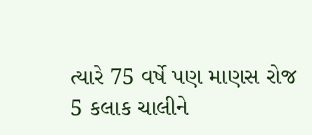ત્યારે 75 વર્ષે પણ માણસ રોજ 5 કલાક ચાલીને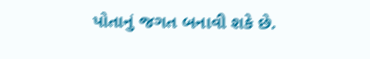પોતાનું જગત બનાવી શકે છે.